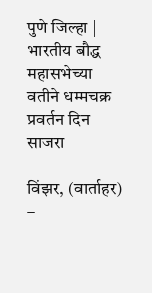पुणे जिल्हा | भारतीय बौद्ध महासभेच्या वतीने धम्मचक्र प्रवर्तन दिन साजरा

विंझर, (वार्ताहर) –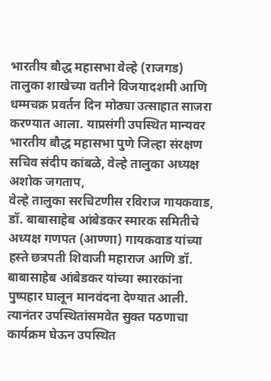भारतीय बौद्ध महासभा वेल्हे (राजगड) तालुका शाखेच्या वतीने विजयादशमी आणि धम्मचक्र प्रवर्तन दिन मोठ्या उत्साहात साजरा करण्यात आला. याप्रसंगी उपस्थित मान्यवर भारतीय बौद्ध महासभा पुणे जिल्हा संरक्षण सचिव संदीप कांबळे, वेल्हे तालुका अध्यक्ष अशोक जगताप,
वेल्हे तालुका सरचिटणीस रविराज गायकवाड, डॉ. बाबासाहेब आंबेडकर स्मारक समितीचे अध्यक्ष गणपत (आण्णा) गायकवाड यांच्या हस्ते छत्रपती शिवाजी महाराज आणि डॉ. बाबासाहेब आंबेडकर यांच्या स्मारकांना पुष्पहार घालून मानवंदना देण्यात आली.
त्यानंतर उपस्थितांसमवेत सुक्त पठणाचा कार्यक्रम घेऊन उपस्थित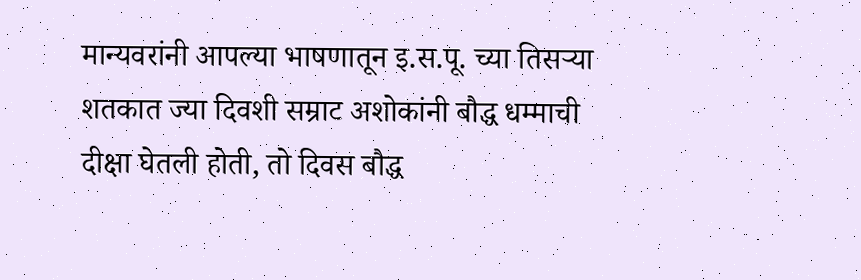मान्यवरांनी आपल्या भाषणातून इ.स.पू. च्या तिसऱ्या शतकात ज्या दिवशी सम्राट अशोकांनी बौद्ध धम्माची दीक्षा घेतली होती, तो दिवस बौद्ध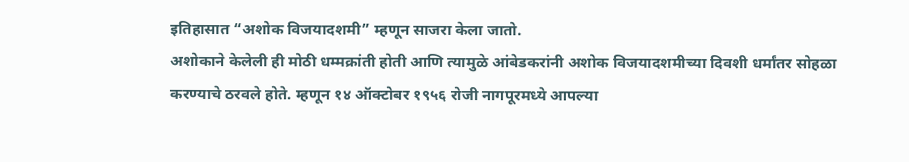इतिहासात “अशोक विजयादशमी” म्हणून साजरा केला जातो.
अशोकाने केलेली ही मोठी धम्मक्रांती होती आणि त्यामुळे आंबेडकरांनी अशोक विजयादशमीच्या दिवशी धर्मांतर सोहळा करण्याचे ठरवले होते. म्हणून १४ ऑक्टोबर १९५६ रोजी नागपूरमध्ये आपल्या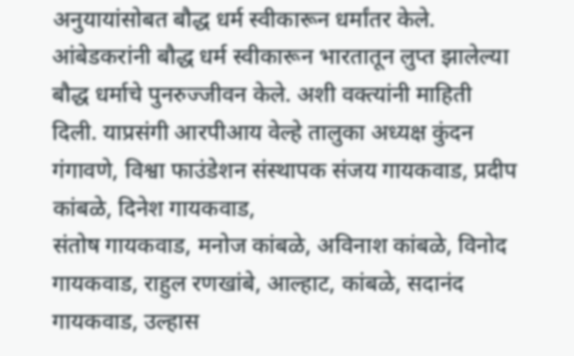अनुयायांसोबत बौद्ध धर्म स्वीकारून धर्मांतर केले.
आंबेडकरांनी बौद्ध धर्म स्वीकारून भारतातून लुप्त झालेल्या बौद्ध धर्माचे पुनरुज्जीवन केले. अशी वक्त्यांनी माहिती दिली. याप्रसंगी आरपीआय वेल्हे तालुका अध्यक्ष कुंदन गंगावणे, विश्वा फाउंडेशन संस्थापक संजय गायकवाड, प्रदीप कांबळे, दिनेश गायकवाड,
संतोष गायकवाड, मनोज कांबळे, अविनाश कांबळे, विनोद गायकवाड, राहुल रणखांबे, आल्हाट, कांबळे, सदानंद गायकवाड, उल्हास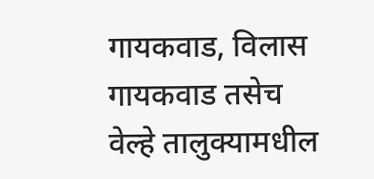गायकवाड, विलास गायकवाड तसेच वेल्हे तालुक्यामधील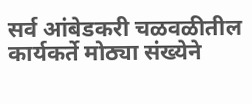सर्व आंबेडकरी चळवळीतील कार्यकर्ते मोठ्या संख्येने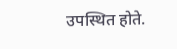उपस्थित होते.